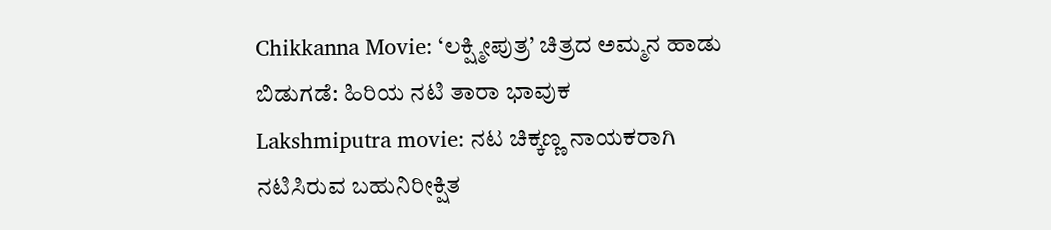Chikkanna Movie: ‘ಲಕ್ಷ್ಮೀಪುತ್ರ’ ಚಿತ್ರದ ಅಮ್ಮನ ಹಾಡು ಬಿಡುಗಡೆ: ಹಿರಿಯ ನಟಿ ತಾರಾ ಭಾವುಕ
Lakshmiputra movie: ನಟ ಚಿಕ್ಕಣ್ಣ ನಾಯಕರಾಗಿ ನಟಿಸಿರುವ ಬಹುನಿರೀಕ್ಷಿತ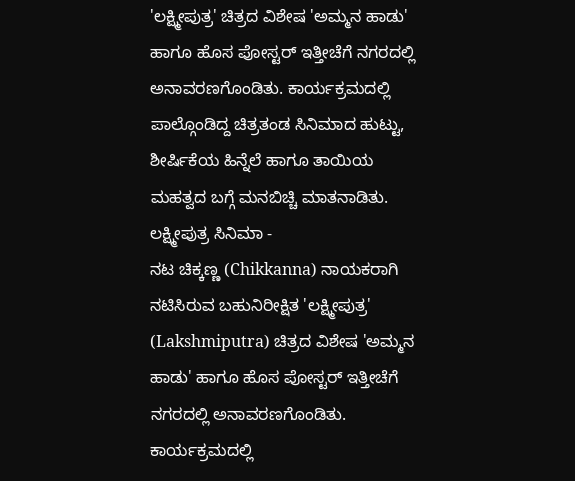'ಲಕ್ಷ್ಮೀಪುತ್ರ' ಚಿತ್ರದ ವಿಶೇಷ 'ಅಮ್ಮನ ಹಾಡು' ಹಾಗೂ ಹೊಸ ಪೋಸ್ಟರ್ ಇತ್ತೀಚೆಗೆ ನಗರದಲ್ಲಿ ಅನಾವರಣಗೊಂಡಿತು. ಕಾರ್ಯಕ್ರಮದಲ್ಲಿ ಪಾಲ್ಗೊಂಡಿದ್ದ ಚಿತ್ರತಂಡ ಸಿನಿಮಾದ ಹುಟ್ಟು, ಶೀರ್ಷಿಕೆಯ ಹಿನ್ನೆಲೆ ಹಾಗೂ ತಾಯಿಯ ಮಹತ್ವದ ಬಗ್ಗೆ ಮನಬಿಚ್ಚಿ ಮಾತನಾಡಿತು.
ಲಕ್ಷ್ಮೀಪುತ್ರ ಸಿನಿಮಾ -
ನಟ ಚಿಕ್ಕಣ್ಣ (Chikkanna) ನಾಯಕರಾಗಿ ನಟಿಸಿರುವ ಬಹುನಿರೀಕ್ಷಿತ 'ಲಕ್ಷ್ಮೀಪುತ್ರ' (Lakshmiputra) ಚಿತ್ರದ ವಿಶೇಷ 'ಅಮ್ಮನ ಹಾಡು' ಹಾಗೂ ಹೊಸ ಪೋಸ್ಟರ್ ಇತ್ತೀಚೆಗೆ ನಗರದಲ್ಲಿ ಅನಾವರಣಗೊಂಡಿತು. ಕಾರ್ಯಕ್ರಮದಲ್ಲಿ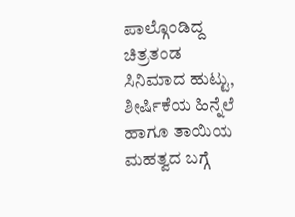ಪಾಲ್ಗೊಂಡಿದ್ದ ಚಿತ್ರತಂಡ ಸಿನಿಮಾದ ಹುಟ್ಟು, ಶೀರ್ಷಿಕೆಯ ಹಿನ್ನೆಲೆ ಹಾಗೂ ತಾಯಿಯ ಮಹತ್ವದ ಬಗ್ಗೆ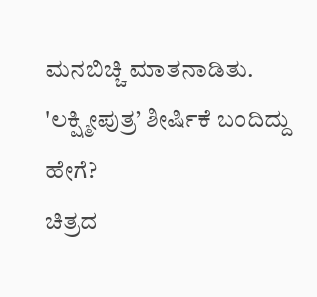ಮನಬಿಚ್ಚಿ ಮಾತನಾಡಿತು.
'ಲಕ್ಷ್ಮೀಪುತ್ರ’ ಶೀರ್ಷಿಕೆ ಬಂದಿದ್ದು ಹೇಗೆ?
ಚಿತ್ರದ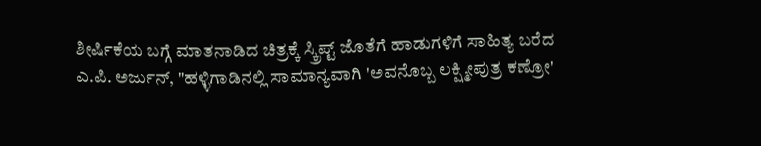ಶೀರ್ಷಿಕೆಯ ಬಗ್ಗೆ ಮಾತನಾಡಿದ ಚಿತ್ರಕ್ಕೆ ಸ್ಕ್ರಿಪ್ಟ್ ಜೊತೆಗೆ ಹಾಡುಗಳಿಗೆ ಸಾಹಿತ್ಯ ಬರೆದ ಎ.ಪಿ. ಅರ್ಜುನ್, "ಹಳ್ಳಿಗಾಡಿನಲ್ಲಿ ಸಾಮಾನ್ಯವಾಗಿ 'ಅವನೊಬ್ಬ ಲಕ್ಷ್ಮೀಪುತ್ರ ಕಣ್ರೋ'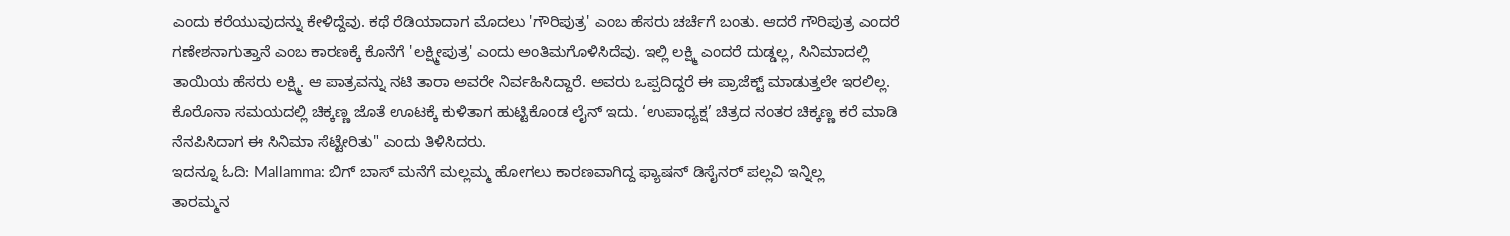ಎಂದು ಕರೆಯುವುದನ್ನು ಕೇಳಿದ್ದೆವು. ಕಥೆ ರೆಡಿಯಾದಾಗ ಮೊದಲು 'ಗೌರಿಪುತ್ರ' ಎಂಬ ಹೆಸರು ಚರ್ಚೆಗೆ ಬಂತು. ಆದರೆ ಗೌರಿಪುತ್ರ ಎಂದರೆ ಗಣೇಶನಾಗುತ್ತಾನೆ ಎಂಬ ಕಾರಣಕ್ಕೆ ಕೊನೆಗೆ 'ಲಕ್ಷ್ಮೀಪುತ್ರ' ಎಂದು ಅಂತಿಮಗೊಳಿಸಿದೆವು. ಇಲ್ಲಿ ಲಕ್ಷ್ಮಿ ಎಂದರೆ ದುಡ್ಡಲ್ಲ, ಸಿನಿಮಾದಲ್ಲಿ ತಾಯಿಯ ಹೆಸರು ಲಕ್ಷ್ಮಿ. ಆ ಪಾತ್ರವನ್ನು ನಟಿ ತಾರಾ ಅವರೇ ನಿರ್ವಹಿಸಿದ್ದಾರೆ. ಅವರು ಒಪ್ಪದಿದ್ದರೆ ಈ ಪ್ರಾಜೆಕ್ಟ್ ಮಾಡುತ್ತಲೇ ಇರಲಿಲ್ಲ. ಕೊರೊನಾ ಸಮಯದಲ್ಲಿ ಚಿಕ್ಕಣ್ಣ ಜೊತೆ ಊಟಕ್ಕೆ ಕುಳಿತಾಗ ಹುಟ್ಟಿಕೊಂಡ ಲೈನ್ ಇದು. ‘ಉಪಾಧ್ಯಕ್ಷ’ ಚಿತ್ರದ ನಂತರ ಚಿಕ್ಕಣ್ಣ ಕರೆ ಮಾಡಿ ನೆನಪಿಸಿದಾಗ ಈ ಸಿನಿಮಾ ಸೆಟ್ಟೇರಿತು" ಎಂದು ತಿಳಿಸಿದರು.
ಇದನ್ನೂ ಓದಿ: Mallamma: ಬಿಗ್ ಬಾಸ್ ಮನೆಗೆ ಮಲ್ಲಮ್ಮ ಹೋಗಲು ಕಾರಣವಾಗಿದ್ದ ಫ್ಯಾಷನ್ ಡಿಸೈನರ್ ಪಲ್ಲವಿ ಇನ್ನಿಲ್ಲ
ತಾರಮ್ಮನ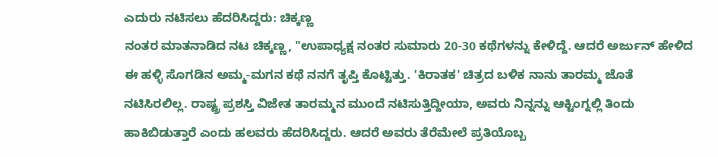ಎದುರು ನಟಿಸಲು ಹೆದರಿಸಿದ್ದರು: ಚಿಕ್ಕಣ್ಣ
ನಂತರ ಮಾತನಾಡಿದ ನಟ ಚಿಕ್ಕಣ್ಣ, "ಉಪಾಧ್ಯಕ್ಷ ನಂತರ ಸುಮಾರು 20-30 ಕಥೆಗಳನ್ನು ಕೇಳಿದ್ದೆ. ಆದರೆ ಅರ್ಜುನ್ ಹೇಳಿದ ಈ ಹಳ್ಳಿ ಸೊಗಡಿನ ಅಮ್ಮ-ಮಗನ ಕಥೆ ನನಗೆ ತೃಪ್ತಿ ಕೊಟ್ಟಿತ್ತು. 'ಕಿರಾತಕ' ಚಿತ್ರದ ಬಳಿಕ ನಾನು ತಾರಮ್ಮ ಜೊತೆ ನಟಿಸಿರಲಿಲ್ಲ. ರಾಷ್ಟ್ರ ಪ್ರಶಸ್ತಿ ವಿಜೇತ ತಾರಮ್ಮನ ಮುಂದೆ ನಟಿಸುತ್ತಿದ್ದೀಯಾ, ಅವರು ನಿನ್ನನ್ನು ಆಕ್ಟಿಂಗ್ನಲ್ಲಿ ತಿಂದು ಹಾಕಿಬಿಡುತ್ತಾರೆ ಎಂದು ಹಲವರು ಹೆದರಿಸಿದ್ದರು. ಆದರೆ ಅವರು ತೆರೆಮೇಲೆ ಪ್ರತಿಯೊಬ್ಬ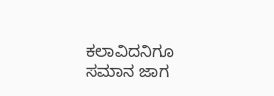ಕಲಾವಿದನಿಗೂ ಸಮಾನ ಜಾಗ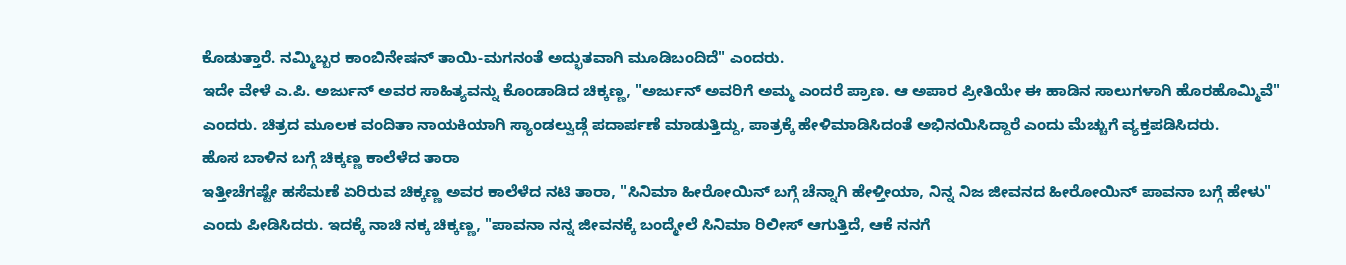ಕೊಡುತ್ತಾರೆ. ನಮ್ಮಿಬ್ಬರ ಕಾಂಬಿನೇಷನ್ ತಾಯಿ-ಮಗನಂತೆ ಅದ್ಭುತವಾಗಿ ಮೂಡಿಬಂದಿದೆ" ಎಂದರು.
ಇದೇ ವೇಳೆ ಎ.ಪಿ. ಅರ್ಜುನ್ ಅವರ ಸಾಹಿತ್ಯವನ್ನು ಕೊಂಡಾಡಿದ ಚಿಕ್ಕಣ್ಣ, "ಅರ್ಜುನ್ ಅವರಿಗೆ ಅಮ್ಮ ಎಂದರೆ ಪ್ರಾಣ. ಆ ಅಪಾರ ಪ್ರೀತಿಯೇ ಈ ಹಾಡಿನ ಸಾಲುಗಳಾಗಿ ಹೊರಹೊಮ್ಮಿವೆ" ಎಂದರು. ಚಿತ್ರದ ಮೂಲಕ ವಂದಿತಾ ನಾಯಕಿಯಾಗಿ ಸ್ಯಾಂಡಲ್ವುಡ್ಗೆ ಪದಾರ್ಪಣೆ ಮಾಡುತ್ತಿದ್ದು, ಪಾತ್ರಕ್ಕೆ ಹೇಳಿಮಾಡಿಸಿದಂತೆ ಅಭಿನಯಿಸಿದ್ದಾರೆ ಎಂದು ಮೆಚ್ಚುಗೆ ವ್ಯಕ್ತಪಡಿಸಿದರು.
ಹೊಸ ಬಾಳಿನ ಬಗ್ಗೆ ಚಿಕ್ಕಣ್ಣ ಕಾಲೆಳೆದ ತಾರಾ
ಇತ್ತೀಚೆಗಷ್ಟೇ ಹಸೆಮಣೆ ಏರಿರುವ ಚಿಕ್ಕಣ್ಣ ಅವರ ಕಾಲೆಳೆದ ನಟಿ ತಾರಾ, "ಸಿನಿಮಾ ಹೀರೋಯಿನ್ ಬಗ್ಗೆ ಚೆನ್ನಾಗಿ ಹೇಳ್ತೀಯಾ, ನಿನ್ನ ನಿಜ ಜೀವನದ ಹೀರೋಯಿನ್ ಪಾವನಾ ಬಗ್ಗೆ ಹೇಳು" ಎಂದು ಪೀಡಿಸಿದರು. ಇದಕ್ಕೆ ನಾಚಿ ನಕ್ಕ ಚಿಕ್ಕಣ್ಣ, "ಪಾವನಾ ನನ್ನ ಜೀವನಕ್ಕೆ ಬಂದ್ಮೇಲೆ ಸಿನಿಮಾ ರಿಲೀಸ್ ಆಗುತ್ತಿದೆ, ಆಕೆ ನನಗೆ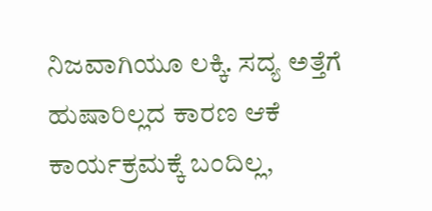ನಿಜವಾಗಿಯೂ ಲಕ್ಕಿ. ಸದ್ಯ ಅತ್ತೆಗೆ ಹುಷಾರಿಲ್ಲದ ಕಾರಣ ಆಕೆ ಕಾರ್ಯಕ್ರಮಕ್ಕೆ ಬಂದಿಲ್ಲ,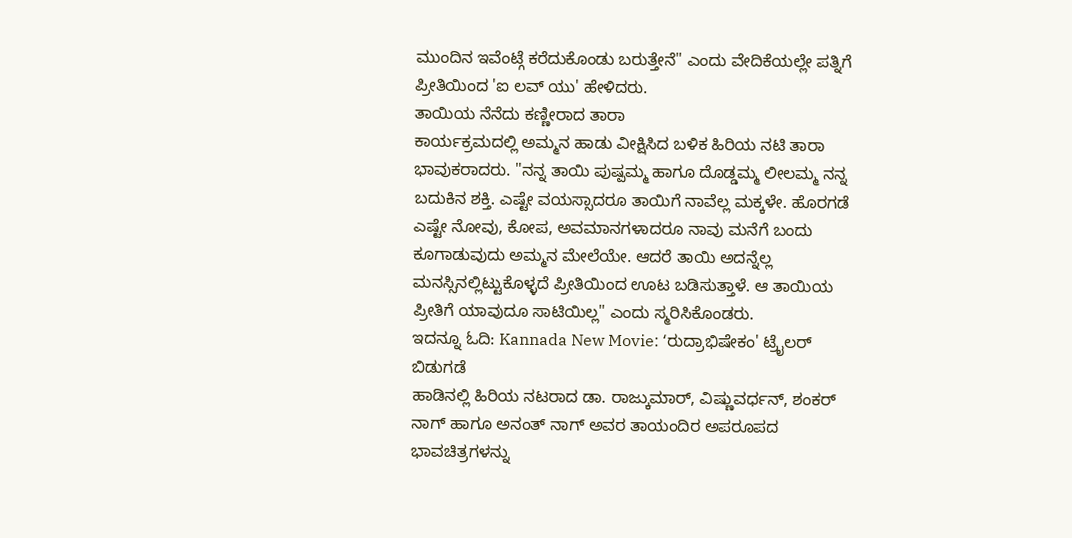ಮುಂದಿನ ಇವೆಂಟ್ಗೆ ಕರೆದುಕೊಂಡು ಬರುತ್ತೇನೆ" ಎಂದು ವೇದಿಕೆಯಲ್ಲೇ ಪತ್ನಿಗೆ ಪ್ರೀತಿಯಿಂದ 'ಐ ಲವ್ ಯು' ಹೇಳಿದರು.
ತಾಯಿಯ ನೆನೆದು ಕಣ್ಣೀರಾದ ತಾರಾ
ಕಾರ್ಯಕ್ರಮದಲ್ಲಿ ಅಮ್ಮನ ಹಾಡು ವೀಕ್ಷಿಸಿದ ಬಳಿಕ ಹಿರಿಯ ನಟಿ ತಾರಾ ಭಾವುಕರಾದರು. "ನನ್ನ ತಾಯಿ ಪುಷ್ಪಮ್ಮ ಹಾಗೂ ದೊಡ್ಡಮ್ಮ ಲೀಲಮ್ಮ ನನ್ನ ಬದುಕಿನ ಶಕ್ತಿ. ಎಷ್ಟೇ ವಯಸ್ಸಾದರೂ ತಾಯಿಗೆ ನಾವೆಲ್ಲ ಮಕ್ಕಳೇ. ಹೊರಗಡೆ ಎಷ್ಟೇ ನೋವು, ಕೋಪ, ಅವಮಾನಗಳಾದರೂ ನಾವು ಮನೆಗೆ ಬಂದು ಕೂಗಾಡುವುದು ಅಮ್ಮನ ಮೇಲೆಯೇ. ಆದರೆ ತಾಯಿ ಅದನ್ನೆಲ್ಲ ಮನಸ್ಸಿನಲ್ಲಿಟ್ಟುಕೊಳ್ಳದೆ ಪ್ರೀತಿಯಿಂದ ಊಟ ಬಡಿಸುತ್ತಾಳೆ. ಆ ತಾಯಿಯ ಪ್ರೀತಿಗೆ ಯಾವುದೂ ಸಾಟಿಯಿಲ್ಲ" ಎಂದು ಸ್ಮರಿಸಿಕೊಂಡರು.
ಇದನ್ನೂ ಓದಿ: Kannada New Movie: ʻರುದ್ರಾಭಿಷೇಕಂ' ಟ್ರೈಲರ್ ಬಿಡುಗಡೆ
ಹಾಡಿನಲ್ಲಿ ಹಿರಿಯ ನಟರಾದ ಡಾ. ರಾಜ್ಕುಮಾರ್, ವಿಷ್ಣುವರ್ಧನ್, ಶಂಕರ್ ನಾಗ್ ಹಾಗೂ ಅನಂತ್ ನಾಗ್ ಅವರ ತಾಯಂದಿರ ಅಪರೂಪದ ಭಾವಚಿತ್ರಗಳನ್ನು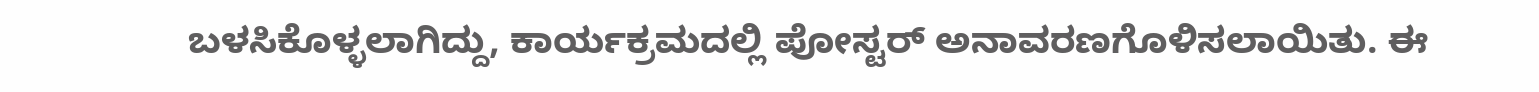ಬಳಸಿಕೊಳ್ಳಲಾಗಿದ್ದು, ಕಾರ್ಯಕ್ರಮದಲ್ಲಿ ಪೋಸ್ಟರ್ ಅನಾವರಣಗೊಳಿಸಲಾಯಿತು. ಈ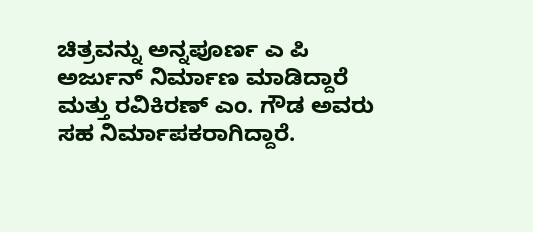ಚಿತ್ರವನ್ನು ಅನ್ನಪೂರ್ಣ ಎ ಪಿ ಅರ್ಜುನ್ ನಿರ್ಮಾಣ ಮಾಡಿದ್ದಾರೆ ಮತ್ತು ರವಿಕಿರಣ್ ಎಂ. ಗೌಡ ಅವರು ಸಹ ನಿರ್ಮಾಪಕರಾಗಿದ್ದಾರೆ.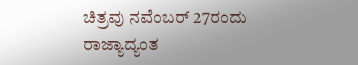ಚಿತ್ರವು ನವೆಂಬರ್ 27ರಂದು ರಾಜ್ಯಾದ್ಯಂತ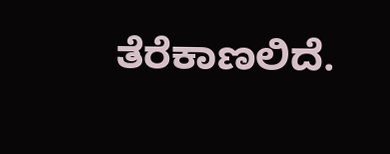ತೆರೆಕಾಣಲಿದೆ.